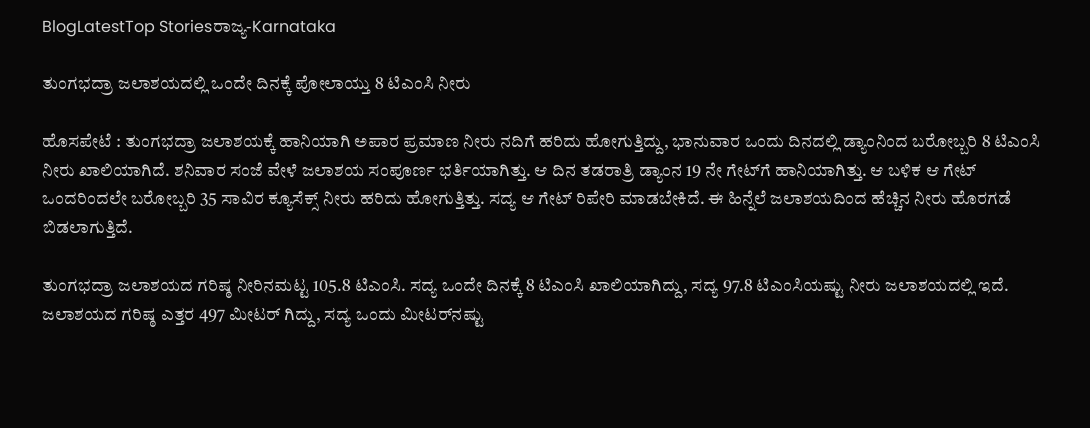BlogLatestTop Storiesರಾಜ್ಯ-Karnataka

ತುಂಗಭದ್ರಾ ಜಲಾಶಯದಲ್ಲಿ ಒಂದೇ ದಿನಕ್ಕೆ ಪೋಲಾಯ್ತು 8 ಟಿಎಂಸಿ ನೀರು

ಹೊಸಪೇಟೆ : ತುಂಗಭದ್ರಾ ಜಲಾಶಯಕ್ಕೆ ಹಾನಿಯಾಗಿ ಅಪಾರ ಪ್ರಮಾಣ ನೀರು ನದಿಗೆ ಹರಿದು ಹೋಗುತ್ತಿದ್ದು, ಭಾನುವಾರ ಒಂದು ದಿನದಲ್ಲಿ ಡ್ಯಾಂನಿಂದ ಬರೋಬ್ಬರಿ 8 ಟಿಎಂಸಿ ನೀರು ಖಾಲಿಯಾಗಿದೆ. ಶನಿವಾರ ಸಂಜೆ ವೇಳೆ ಜಲಾಶಯ ಸಂಪೂರ್ಣ ಭರ್ತಿಯಾಗಿತ್ತು. ಆ ದಿನ ತಡರಾತ್ರಿ ಡ್ಯಾಂನ 19 ನೇ ಗೇಟ್‌ಗೆ ಹಾನಿಯಾಗಿತ್ತು. ಆ ಬಳಿಕ ಆ ಗೇಟ್‌ ಒಂದರಿಂದಲೇ ಬರೋಬ್ಬರಿ 35 ಸಾವಿರ ಕ್ಯೂಸೆಕ್ಸ್‌ ನೀರು ಹರಿದು ಹೋಗುತ್ತಿತ್ತು. ಸದ್ಯ ಆ ಗೇಟ್‌ ರಿಪೇರಿ ಮಾಡಬೇಕಿದೆ. ಈ ಹಿನ್ನೆಲೆ ಜಲಾಶಯದಿಂದ ಹೆಚ್ಚಿನ ನೀರು ಹೊರಗಡೆ ಬಿಡಲಾಗುತ್ತಿದೆ.

ತುಂಗಭದ್ರಾ ಜಲಾಶಯದ ಗರಿಷ್ಠ ನೀರಿನಮಟ್ಟ 105.8 ಟಿಎಂಸಿ. ಸದ್ಯ ಒಂದೇ ದಿನಕ್ಕೆ 8 ಟಿಎಂಸಿ ಖಾಲಿಯಾಗಿದ್ದು, ಸದ್ಯ 97.8 ಟಿಎಂಸಿಯಷ್ಟು ನೀರು ಜಲಾಶಯದಲ್ಲಿ ಇದೆ. ಜಲಾಶಯದ ಗರಿಷ್ಠ ಎತ್ತರ 497 ಮೀಟರ್‌ ಗಿದ್ದು, ಸದ್ಯ ಒಂದು ಮೀಟರ್‌ನಷ್ಟು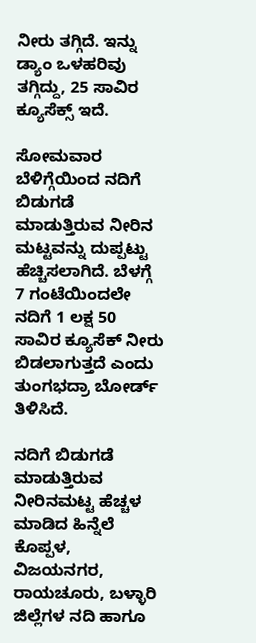ನೀರು ತಗ್ಗಿದೆ. ಇನ್ನು ಡ್ಯಾಂ ಒಳಹರಿವು ತಗ್ಗಿದ್ದು, 25 ಸಾವಿರ ಕ್ಯೂಸೆಕ್ಸ್‌ ಇದೆ.

ಸೋಮವಾರ ಬೆಳಿಗ್ಗೆಯಿಂದ ನದಿಗೆ ಬಿಡುಗಡೆ ಮಾಡುತ್ತಿರುವ ನೀರಿನ ಮಟ್ಟವನ್ನು ದುಪ್ಪಟ್ಟು ಹೆಚ್ಚಿಸಲಾಗಿದೆ. ಬೆಳಗ್ಗೆ 7 ಗಂಟೆಯಿಂದಲೇ ನದಿಗೆ 1 ಲಕ್ಷ 50 ಸಾವಿರ ಕ್ಯೂಸೆಕ್ ನೀರು ಬಿಡಲಾಗುತ್ತದೆ ಎಂದು ತುಂಗಭದ್ರಾ ಬೋರ್ಡ್ ತಿಳಿಸಿದೆ.

ನದಿಗೆ ಬಿಡುಗಡೆ ಮಾಡುತ್ತಿರುವ ನೀರಿನಮಟ್ಟ ಹೆಚ್ಚಳ ಮಾಡಿದ ಹಿನ್ನೆಲೆ ಕೊಪ್ಪಳ, ವಿಜಯನಗರ, ರಾಯಚೂರು, ಬಳ್ಳಾರಿ ಜಿಲ್ಲೆಗಳ ನದಿ ಹಾಗೂ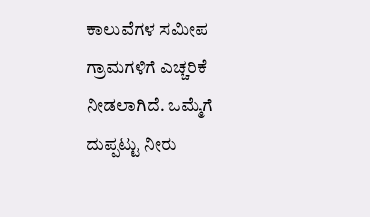ಕಾಲುವೆಗಳ ಸಮೀಪ ಗ್ರಾಮಗಳಿಗೆ ಎಚ್ಚರಿಕೆ ನೀಡಲಾಗಿದೆ. ಒಮ್ಮೆಗೆ ದುಪ್ಪಟ್ಟು ನೀರು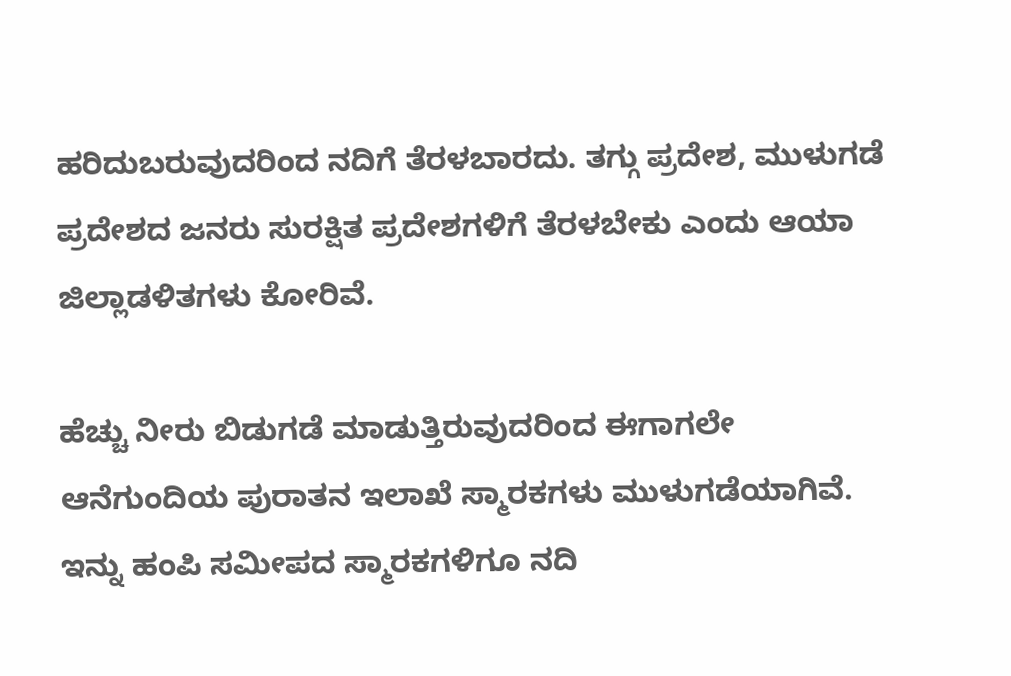ಹರಿದುಬರುವುದರಿಂದ ನದಿಗೆ ತೆರಳಬಾರದು. ತಗ್ಗು ಪ್ರದೇಶ, ಮುಳುಗಡೆ ಪ್ರದೇಶದ ಜನರು ಸುರಕ್ಷಿತ ಪ್ರದೇಶಗಳಿಗೆ ತೆರಳಬೇಕು ಎಂದು ಆಯಾ ಜಿಲ್ಲಾಡಳಿತಗಳು ಕೋರಿವೆ.

ಹೆಚ್ಚು ನೀರು ಬಿಡುಗಡೆ ಮಾಡುತ್ತಿರುವುದರಿಂದ ಈಗಾಗಲೇ ಆನೆಗುಂದಿಯ ಪುರಾತನ ಇಲಾಖೆ ಸ್ಮಾರಕಗಳು ಮುಳುಗಡೆಯಾಗಿವೆ. ಇನ್ನು ಹಂಪಿ ಸಮೀಪದ ಸ್ಮಾರಕಗಳಿಗೂ ನದಿ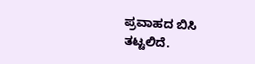ಪ್ರವಾಹದ ಬಿಸಿ ತಟ್ಟಲಿದೆ.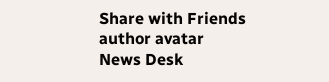Share with Friends
author avatar
News Desk